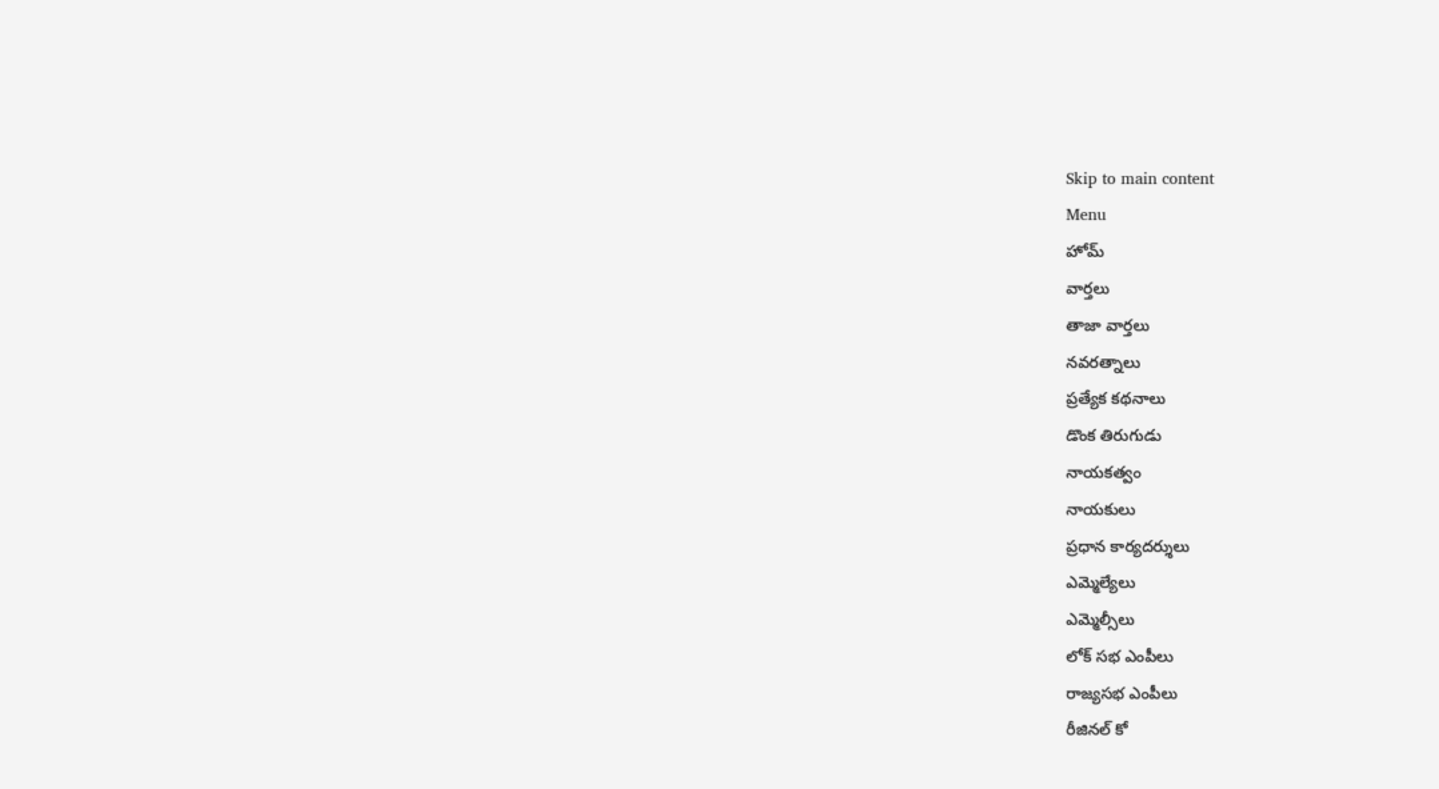Skip to main content
Menu
హోమ్
వార్తలు
తాజా వార్తలు
నవరత్నాలు
ప్రత్యేక కథనాలు
డొంక తిరుగుడు
నాయకత్వం
నాయకులు
ప్రధాన కార్యదర్శులు
ఎమ్మెల్యేలు
ఎమ్మెల్సీలు
లోక్ సభ ఎంపీలు
రాజ్యసభ ఎంపీలు
రీజినల్ కో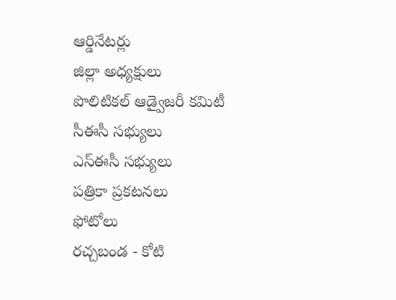ఆర్డినేటర్లు
జిల్లా అధ్యక్షులు
పొలిటికల్ ఆడ్వైజరీ కమిటీ
సీఈసీ సభ్యులు
ఎస్ఈసీ సభ్యులు
పత్రికా ప్రకటనలు
ఫోటోలు
రచ్చబండ - కోటి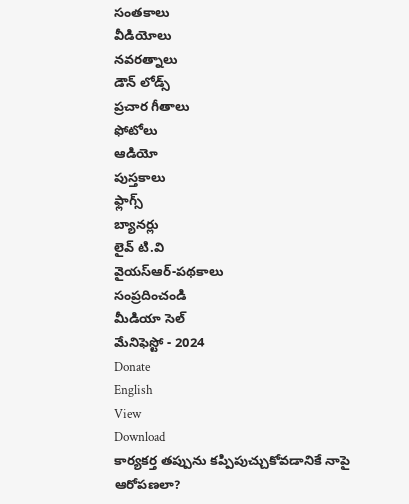సంతకాలు
వీడియోలు
నవరత్నాలు
డౌన్ లోడ్స్
ప్రచార గీతాలు
ఫోటోలు
ఆడియో
పుస్తకాలు
ఫ్లాగ్స్
బ్యానర్లు
లైవ్ టి.వి
వైయస్ఆర్-పథకాలు
సంప్రదించండి
మీడియా సెల్
మేనిఫెస్టో - 2024
Donate
English
View
Download
కార్యకర్త తప్పును కప్పిపుచ్చుకోవడానికే నాపై ఆరోపణలా?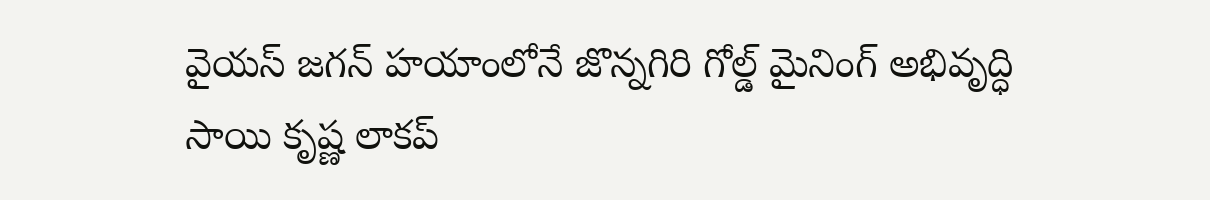వైయస్ జగన్ హయాంలోనే జొన్నగిరి గోల్డ్ మైనింగ్ అభివృద్ధి
సాయి కృష్ణ లాకప్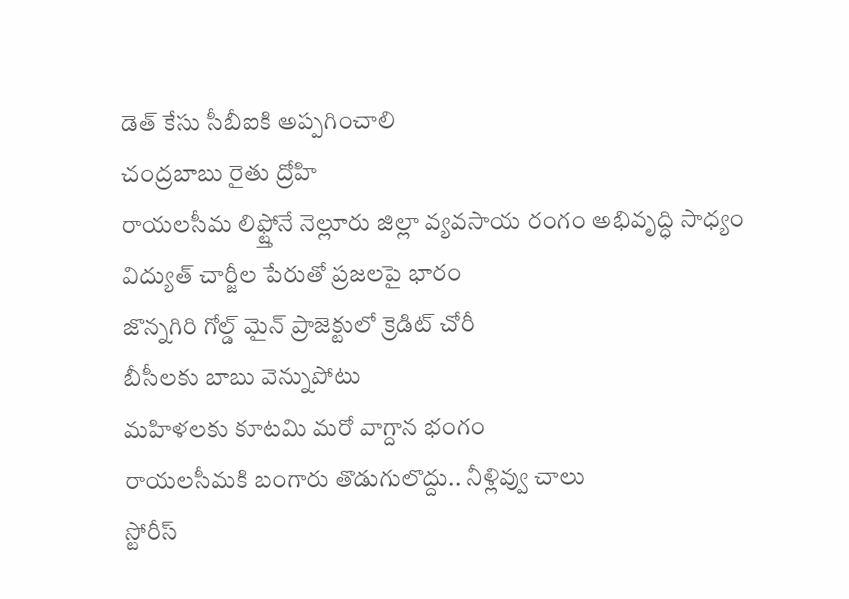డెత్ కేసు సీబీఐకి అప్పగించాలి
చంద్రబాబు రైతు ద్రోహి
రాయలసీమ లిఫ్ట్తోనే నెల్లూరు జిల్లా వ్యవసాయ రంగం అభివృద్ధి సాధ్యం
విద్యుత్ చార్జీల పేరుతో ప్రజలపై భారం
జొన్నగిరి గోల్డ్ మైన్ ప్రాజెక్టులో క్రెడిట్ చోరీ
బీసీలకు బాబు వెన్నుపోటు
మహిళలకు కూటమి మరో వాగ్దాన భంగం
రాయలసీమకి బంగారు తొడుగులొద్దు.. నీళ్లివ్వు చాలు
స్టోరీస్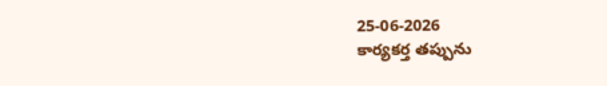25-06-2026
కార్యకర్త తప్పును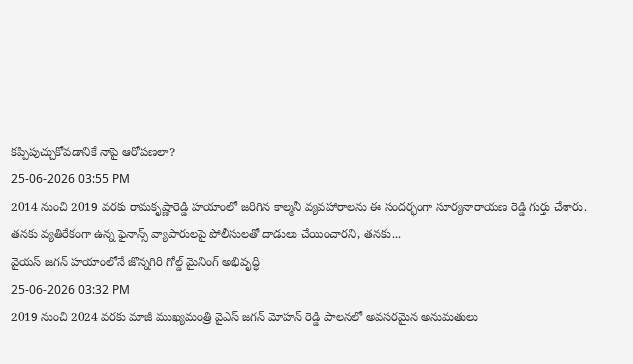కప్పిపుచ్చుకోవడానికే నాపై ఆరోపణలా?
25-06-2026 03:55 PM
2014 నుంచి 2019 వరకు రామకృష్ణారెడ్డి హయాంలో జరిగిన కాల్మనీ వ్యవహారాలను ఈ సందర్భంగా సూర్యనారాయణ రెడ్డి గుర్తు చేశారు. తనకు వ్యతిరేకంగా ఉన్న ఫైనాన్స్ వ్యాపారులపై పోలీసులతో దాడులు చేయించారని, తనకు...
వైయస్ జగన్ హయాంలోనే జొన్నగిరి గోల్డ్ మైనింగ్ అభివృద్ధి
25-06-2026 03:32 PM
2019 నుంచి 2024 వరకు మాజీ ముఖ్యమంత్రి వైఎస్ జగన్ మోహన్ రెడ్డి పాలనలో అవసరమైన అనుమతులు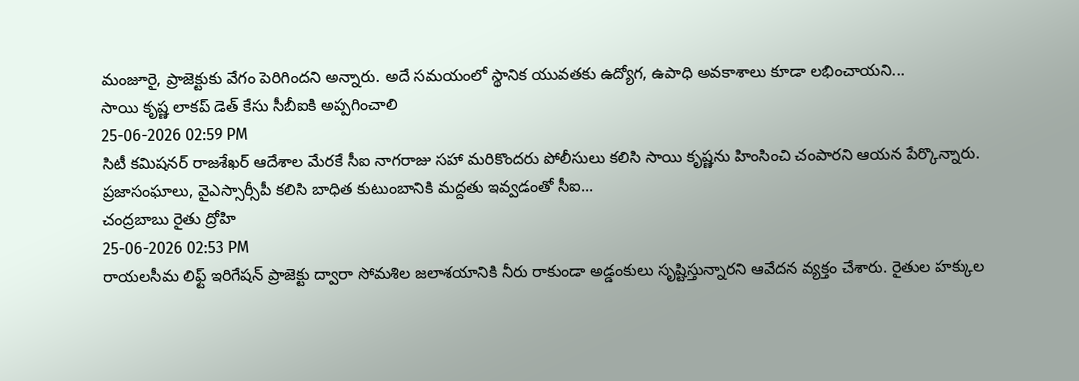మంజూరై, ప్రాజెక్టుకు వేగం పెరిగిందని అన్నారు. అదే సమయంలో స్థానిక యువతకు ఉద్యోగ, ఉపాధి అవకాశాలు కూడా లభించాయని...
సాయి కృష్ణ లాకప్ డెత్ కేసు సీబీఐకి అప్పగించాలి
25-06-2026 02:59 PM
సిటీ కమిషనర్ రాజశేఖర్ ఆదేశాల మేరకే సీఐ నాగరాజు సహా మరికొందరు పోలీసులు కలిసి సాయి కృష్ణను హింసించి చంపారని ఆయన పేర్కొన్నారు. ప్రజాసంఘాలు, వైఎస్సార్సీపీ కలిసి బాధిత కుటుంబానికి మద్దతు ఇవ్వడంతో సీఐ...
చంద్రబాబు రైతు ద్రోహి
25-06-2026 02:53 PM
రాయలసీమ లిఫ్ట్ ఇరిగేషన్ ప్రాజెక్టు ద్వారా సోమశిల జలాశయానికి నీరు రాకుండా అడ్డంకులు సృష్టిస్తున్నారని ఆవేదన వ్యక్తం చేశారు. రైతుల హక్కుల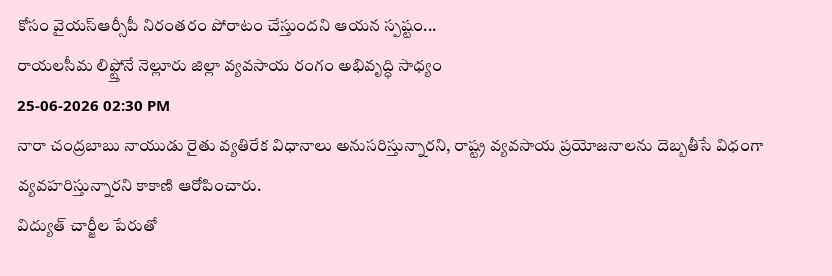కోసం వైయస్ఆర్సీపీ నిరంతరం పోరాటం చేస్తుందని ఆయన స్పష్టం...
రాయలసీమ లిఫ్ట్తోనే నెల్లూరు జిల్లా వ్యవసాయ రంగం అభివృద్ధి సాధ్యం
25-06-2026 02:30 PM
నారా చంద్రబాబు నాయుడు రైతు వ్యతిరేక విధానాలు అనుసరిస్తున్నారని, రాష్ట్ర వ్యవసాయ ప్రయోజనాలను దెబ్బతీసే విధంగా వ్యవహరిస్తున్నారని కాకాణి ఆరోపించారు.
విద్యుత్ చార్జీల పేరుతో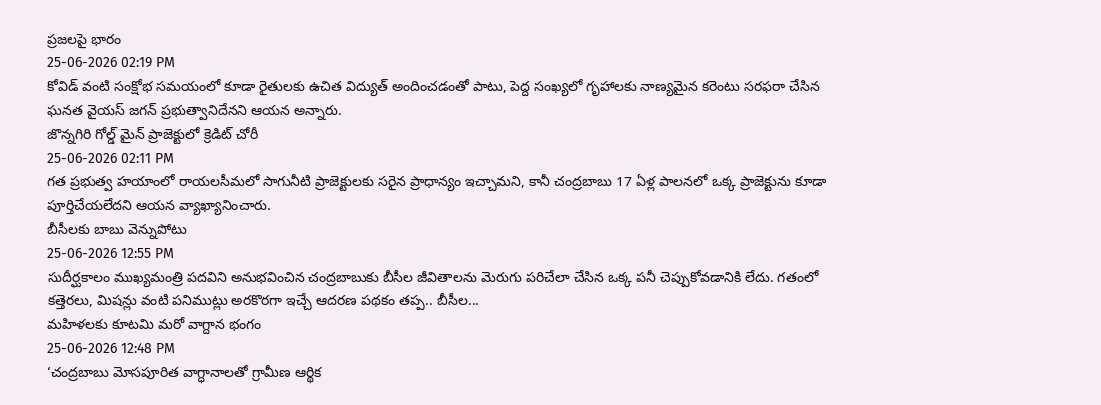ప్రజలపై భారం
25-06-2026 02:19 PM
కోవిడ్ వంటి సంక్షోభ సమయంలో కూడా రైతులకు ఉచిత విద్యుత్ అందించడంతో పాటు, పెద్ద సంఖ్యలో గృహాలకు నాణ్యమైన కరెంటు సరఫరా చేసిన ఘనత వైయస్ జగన్ ప్రభుత్వానిదేనని ఆయన అన్నారు.
జొన్నగిరి గోల్డ్ మైన్ ప్రాజెక్టులో క్రెడిట్ చోరీ
25-06-2026 02:11 PM
గత ప్రభుత్వ హయాంలో రాయలసీమలో సాగునీటి ప్రాజెక్టులకు సరైన ప్రాధాన్యం ఇచ్చామని, కానీ చంద్రబాబు 17 ఏళ్ల పాలనలో ఒక్క ప్రాజెక్టును కూడా పూర్తిచేయలేదని ఆయన వ్యాఖ్యానించారు.
బీసీలకు బాబు వెన్నుపోటు
25-06-2026 12:55 PM
సుదీర్ఘకాలం ముఖ్యమంత్రి పదవిని అనుభవించిన చంద్రబాబుకు బీసీల జీవితాలను మెరుగు పరిచేలా చేసిన ఒక్క పనీ చెప్పుకోవడానికి లేదు. గతంలో కత్తెరలు, మిషన్లు వంటి పనిముట్లు అరకొరగా ఇచ్చే ఆదరణ పథకం తప్ప.. బీసీల...
మహిళలకు కూటమి మరో వాగ్దాన భంగం
25-06-2026 12:48 PM
‘చంద్రబాబు మోసపూరిత వాగ్ధానాలతో గ్రామీణ ఆర్థిక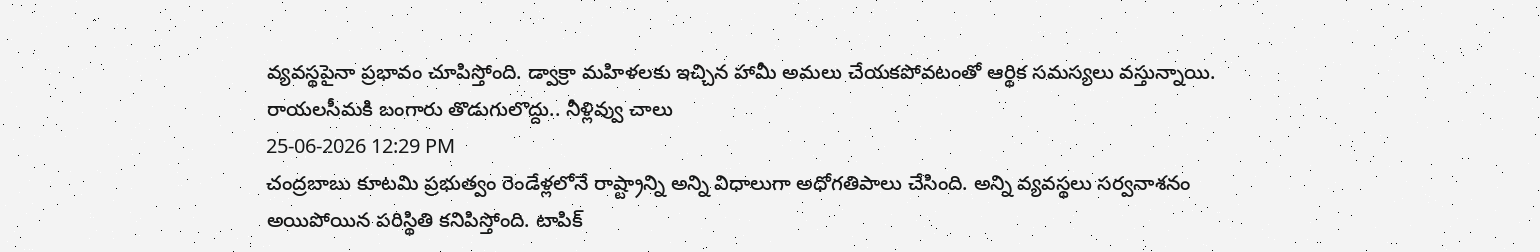వ్యవస్థపైనా ప్రభావం చూపిస్తోంది. డ్వాక్రా మహిళలకు ఇచ్చిన హామీ అమలు చేయకపోవటంతో ఆర్థిక సమస్యలు వస్తున్నాయి.
రాయలసీమకి బంగారు తొడుగులొద్దు.. నీళ్లివ్వు చాలు
25-06-2026 12:29 PM
చంద్రబాబు కూటమి ప్రభుత్వం రెండేళ్లలోనే రాష్ట్రాన్ని అన్ని విధాలుగా అధోగతిపాలు చేసింది. అన్ని వ్యవస్థలు సర్వనాశనం అయిపోయిన పరిస్థితి కనిపిస్తోంది. టాపిక్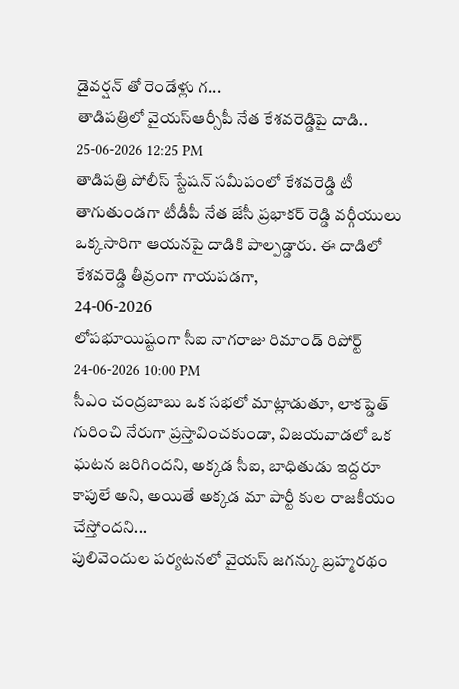డైవర్షన్ తో రెండేళ్లు గ...
తాడిపత్రిలో వైయస్ఆర్సీపీ నేత కేశవరెడ్డిపై దాడి..
25-06-2026 12:25 PM
తాడిపత్రి పోలీస్ స్టేషన్ సమీపంలో కేశవరెడ్డి టీ తాగుతుండగా టీడీపీ నేత జేసీ ప్రభాకర్ రెడ్డి వర్గీయులు ఒక్కసారిగా ఆయనపై దాడికి పాల్పడ్డారు. ఈ దాడిలో కేశవరెడ్డి తీవ్రంగా గాయపడగా,
24-06-2026
లోపభూయిష్టంగా సీఐ నాగరాజు రిమాండ్ రిపోర్ట్
24-06-2026 10:00 PM
సీఎం చంద్రబాబు ఒక సభలో మాట్లాడుతూ, లాకప్డెత్ గురించి నేరుగా ప్రస్తావించకుండా, విజయవాడలో ఒక ఘటన జరిగిందని, అక్కడ సీఐ, బాధితుడు ఇద్దరూ కాపులే అని, అయితే అక్కడ మా పార్టీ కుల రాజకీయం చేస్తోందని...
పులివెందుల పర్యటనలో వైయస్ జగన్కు బ్రహ్మరథం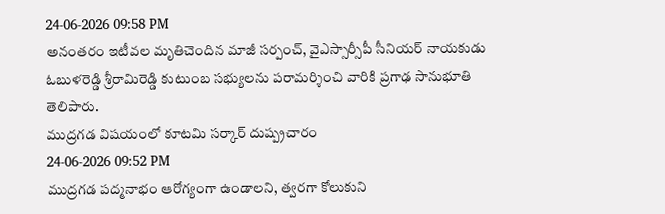24-06-2026 09:58 PM
అనంతరం ఇటీవల మృతిచెందిన మాజీ సర్పంచ్, వైఎస్సార్సీపీ సీనియర్ నాయకుడు ఓబుళరెడ్డి శ్రీరామిరెడ్డి కుటుంబ సభ్యులను పరామర్శించి వారికి ప్రగాఢ సానుభూతి తెలిపారు.
ముద్రగడ విషయంలో కూటమి సర్కార్ దుష్ప్రచారం
24-06-2026 09:52 PM
ముద్రగడ పద్మనాభం ఆరోగ్యంగా ఉండాలని, త్వరగా కోలుకుని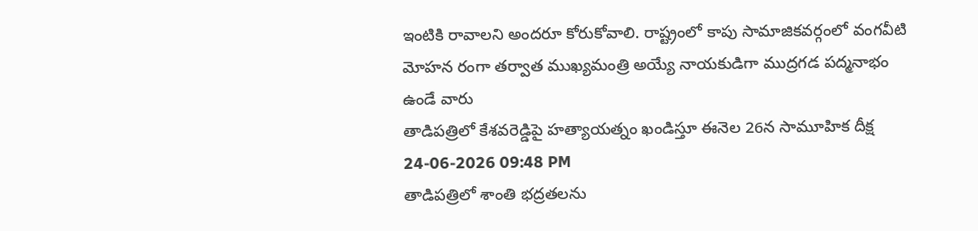ఇంటికి రావాలని అందరూ కోరుకోవాలి. రాష్ట్రంలో కాపు సామాజికవర్గంలో వంగవీటి మోహన రంగా తర్వాత ముఖ్యమంత్రి అయ్యే నాయకుడిగా ముద్రగడ పద్మనాభం ఉండే వారు
తాడిపత్రిలో కేశవరెడ్డిపై హత్యాయత్నం ఖండిస్తూ ఈనెల 26న సామూహిక దీక్ష
24-06-2026 09:48 PM
తాడిపత్రిలో శాంతి భద్రతలను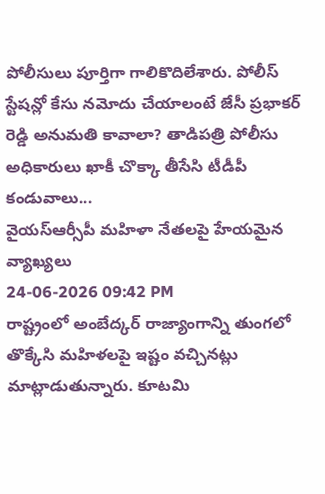పోలీసులు పూర్తిగా గాలికొదిలేశారు. పోలీస్ స్టేషన్లో కేసు నమోదు చేయాలంటే జేసీ ప్రభాకర్ రెడ్డి అనుమతి కావాలా? తాడిపత్రి పోలీసు అధికారులు ఖాకీ చొక్కా తీసేసి టీడీపీ కండువాలు...
వైయస్ఆర్సీపీ మహిళా నేతలపై హేయమైన వ్యాఖ్యలు
24-06-2026 09:42 PM
రాష్ట్రంలో అంబేద్కర్ రాజ్యాంగాన్ని తుంగలో తొక్కేసి మహిళలపై ఇష్టం వచ్చినట్లు మాట్లాడుతున్నారు. కూటమి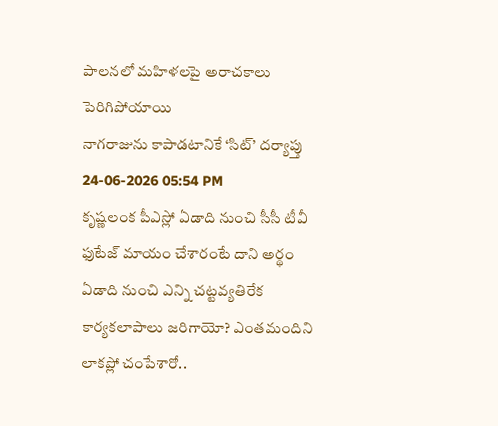పాలనలో మహిళలపై అరాచకాలు పెరిగిపోయాయి
నాగరాజును కాపాడటానికే ‘సిట్’ దర్యాప్తు
24-06-2026 05:54 PM
కృష్ణలంక పీఎస్లో ఏడాది నుంచి సీసీ టీవీ ఫుటేజ్ మాయం చేశారంటే దాని అర్థం ఏడాది నుంచి ఎన్ని చట్టవ్యతిరేక కార్యకలాపాలు జరిగాయో? ఎంతమందిని లాకప్లో చంపేశారో..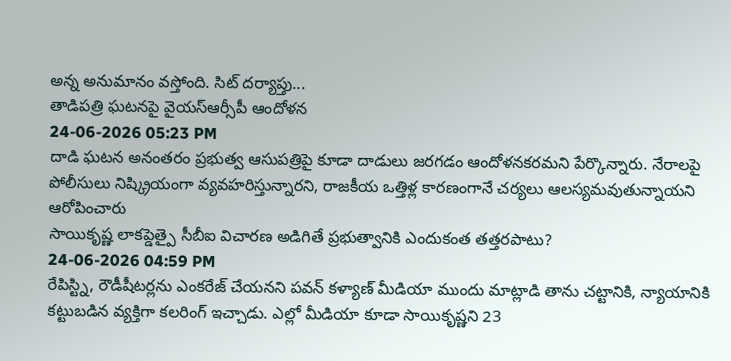అన్న అనుమానం వస్తోంది. సిట్ దర్యాప్తు...
తాడిపత్రి ఘటనపై వైయస్ఆర్సీపీ ఆందోళన
24-06-2026 05:23 PM
దాడి ఘటన అనంతరం ప్రభుత్వ ఆసుపత్రిపై కూడా దాడులు జరగడం ఆందోళనకరమని పేర్కొన్నారు. నేరాలపై పోలీసులు నిష్క్రియంగా వ్యవహరిస్తున్నారని, రాజకీయ ఒత్తిళ్ల కారణంగానే చర్యలు ఆలస్యమవుతున్నాయని ఆరోపించారు
సాయికృష్ణ లాకప్డెత్పై సీబీఐ విచారణ అడిగితే ప్రభుత్వానికి ఎందుకంత తత్తరపాటు?
24-06-2026 04:59 PM
రేపిస్ట్ని, రౌడీషీటర్లను ఎంకరేజ్ చేయనని పవన్ కళ్యాణ్ మీడియా ముందు మాట్లాడి తాను చట్టానికి, న్యాయానికి కట్టుబడిన వ్యక్తిగా కలరింగ్ ఇచ్చాడు. ఎల్లో మీడియా కూడా సాయికృష్ణని 23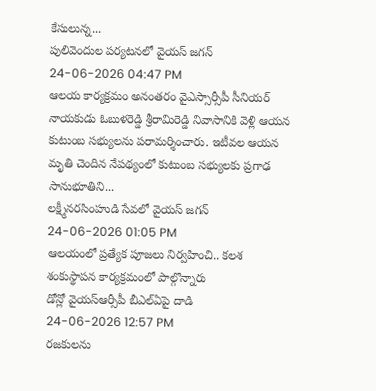కేసులున్న...
పులివెందుల పర్యటనలో వైయస్ జగన్
24-06-2026 04:47 PM
ఆలయ కార్యక్రమం అనంతరం వైఎస్సార్సీపీ సీనియర్ నాయకుడు ఓబుళరెడ్డి శ్రీరామిరెడ్డి నివాసానికి వెళ్లి ఆయన కుటుంబ సభ్యులను పరామర్శించారు. ఇటీవల ఆయన మృతి చెందిన నేపథ్యంలో కుటుంబ సభ్యులకు ప్రగాఢ సానుభూతిని...
లక్ష్మీనరసింహుడి సేవలో వైయస్ జగన్
24-06-2026 01:05 PM
ఆలయంలో ప్రత్యేక పూజలు నిర్వహించి.. కలశ శంకుస్థాపన కార్యక్రమంలో పాల్గొన్నారు
డోన్లో వైయస్ఆర్సీపీ బీఎల్ఏపై దాడి
24-06-2026 12:57 PM
రజకులను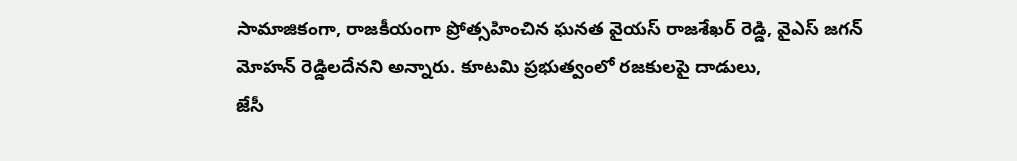సామాజికంగా, రాజకీయంగా ప్రోత్సహించిన ఘనత వైయస్ రాజశేఖర్ రెడ్డి, వైఎస్ జగన్ మోహన్ రెడ్డిలదేనని అన్నారు. కూటమి ప్రభుత్వంలో రజకులపై దాడులు,
జేసీ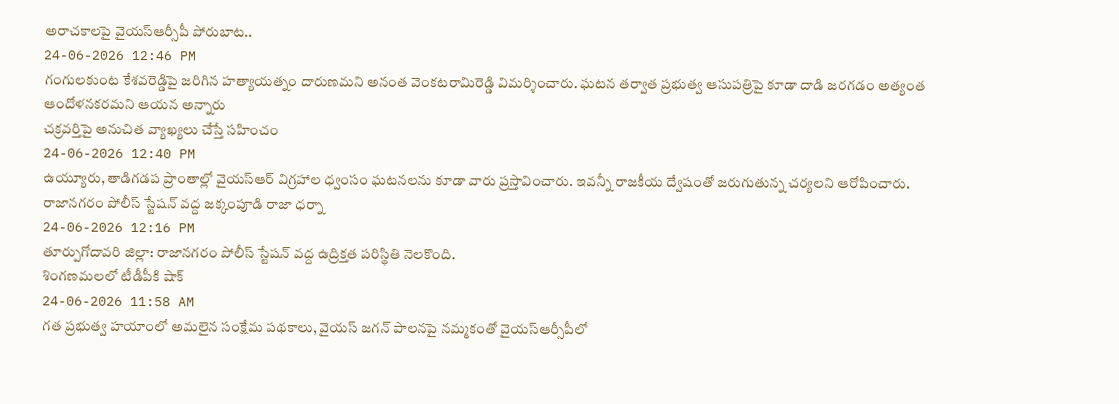అరాచకాలపై వైయస్ఆర్సీపీ పోరుబాట..
24-06-2026 12:46 PM
గంగులకుంట కేశవరెడ్డిపై జరిగిన హత్యాయత్నం దారుణమని అనంత వెంకటరామిరెడ్డి విమర్శించారు. ఘటన తర్వాత ప్రభుత్వ ఆసుపత్రిపై కూడా దాడి జరగడం అత్యంత ఆందోళనకరమని ఆయన అన్నారు
చక్రవర్తిపై అనుచిత వ్యాఖ్యలు చేస్తే సహించం
24-06-2026 12:40 PM
ఉయ్యూరు, తాడిగడప ప్రాంతాల్లో వైయస్ఆర్ విగ్రహాల ధ్వంసం ఘటనలను కూడా వారు ప్రస్తావించారు. ఇవన్నీ రాజకీయ ద్వేషంతో జరుగుతున్న చర్యలని ఆరోపించారు.
రాజానగరం పోలీస్ స్టేషన్ వద్ద జక్కంపూడి రాజా ధర్నా
24-06-2026 12:16 PM
తూర్పుగోదావరి జిల్లా: రాజానగరం పోలీస్ స్టేషన్ వద్ద ఉద్రిక్తత పరిస్థితి నెలకొంది.
శింగణమలలో టీడీపీకి షాక్
24-06-2026 11:58 AM
గత ప్రభుత్వ హయాంలో అమలైన సంక్షేమ పథకాలు, వైయస్ జగన్ పాలనపై నమ్మకంతో వైయస్ఆర్సీపీలో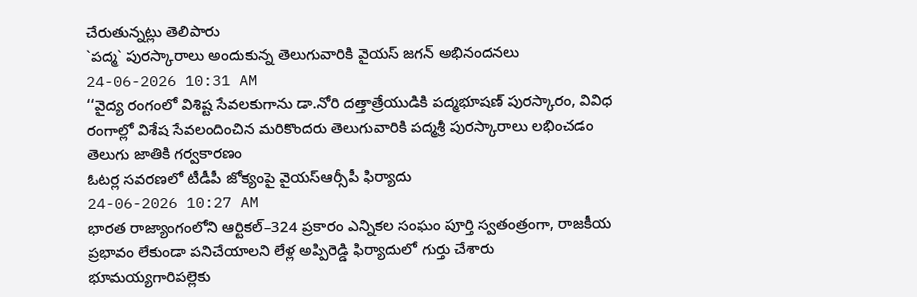చేరుతున్నట్లు తెలిపారు
`పద్మ` పురస్కారాలు అందుకున్న తెలుగువారికి వైయస్ జగన్ అభినందనలు
24-06-2026 10:31 AM
‘‘వైద్య రంగంలో విశిష్ట సేవలకుగాను డా.నోరి దత్తాత్రేయుడికి పద్మభూషణ్ పురస్కారం, వివిధ రంగాల్లో విశేష సేవలందించిన మరికొందరు తెలుగువారికి పద్మశ్రీ పురస్కారాలు లభించడం తెలుగు జాతికి గర్వకారణం
ఓటర్ల సవరణలో టీడీపీ జోక్యంపై వైయస్ఆర్సీపీ ఫిర్యాదు
24-06-2026 10:27 AM
భారత రాజ్యాంగంలోని ఆర్టికల్–324 ప్రకారం ఎన్నికల సంఘం పూర్తి స్వతంత్రంగా, రాజకీయ ప్రభావం లేకుండా పనిచేయాలని లేళ్ల అప్పిరెడ్డి ఫిర్యాదులో గుర్తు చేశారు
భూమయ్యగారిపల్లెకు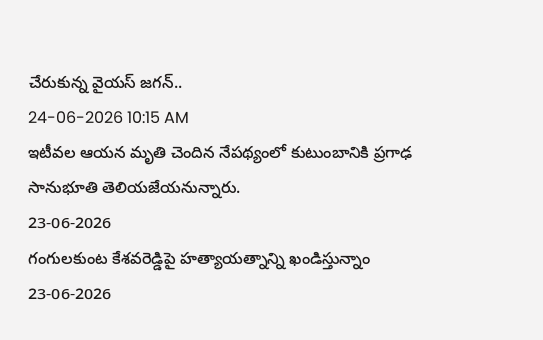చేరుకున్న వైయస్ జగన్..
24-06-2026 10:15 AM
ఇటీవల ఆయన మృతి చెందిన నేపథ్యంలో కుటుంబానికి ప్రగాఢ సానుభూతి తెలియజేయనున్నారు.
23-06-2026
గంగులకుంట కేశవరెడ్డిపై హత్యాయత్నాన్ని ఖండిస్తున్నాం
23-06-2026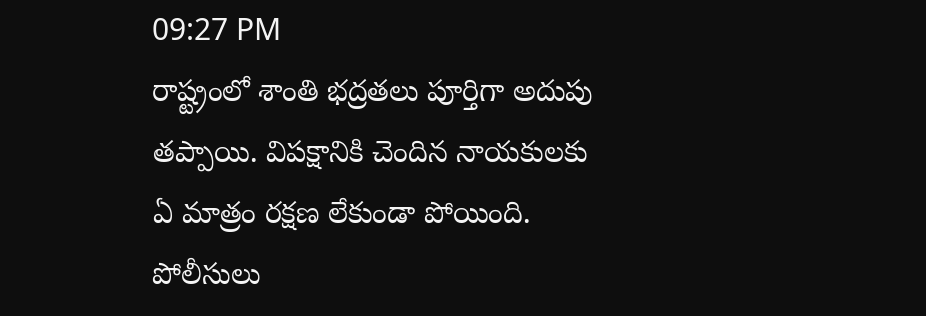09:27 PM
రాష్ట్రంలో శాంతి భద్రతలు పూర్తిగా అదుపు తప్పాయి. విపక్షానికి చెందిన నాయకులకు ఏ మాత్రం రక్షణ లేకుండా పోయింది. పోలీసులు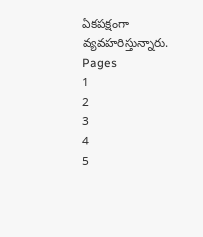ఏకపక్షంగా వ్యవహరిస్తున్నారు.
Pages
1
2
3
4
5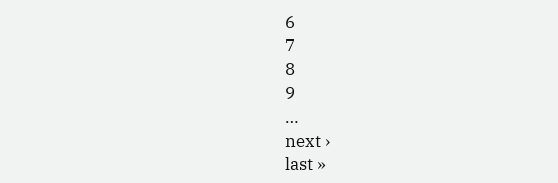6
7
8
9
…
next ›
last »